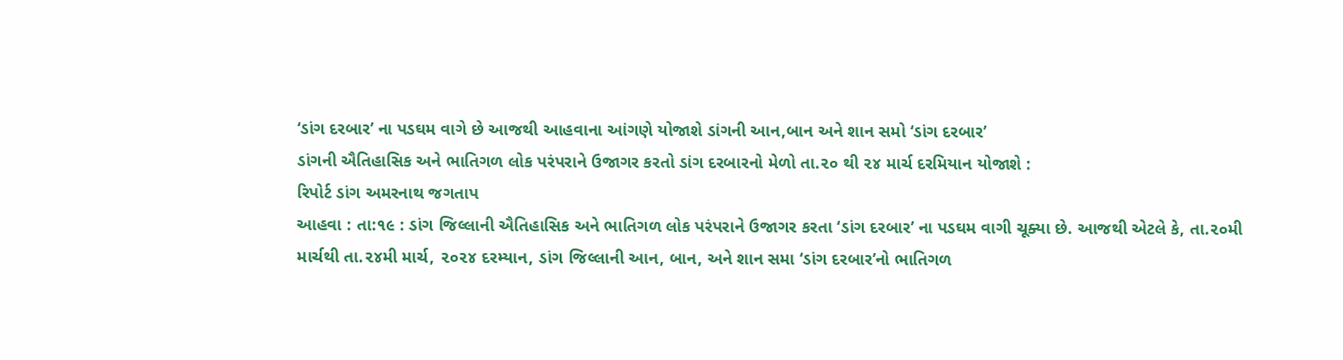‘ડાંગ દરબાર’ ના પડઘમ વાગે છે આજથી આહવાના આંગણે યોજાશે ડાંગની આન,બાન અને શાન સમો ‘ડાંગ દરબાર’
ડાંગની ઐતિહાસિક અને ભાતિગળ લોક પરંપરાને ઉજાગર કરતો ડાંગ દરબારનો મેળો તા.૨૦ થી ૨૪ માર્ચ દરમિયાન યોજાશે :
રિપોર્ટ ડાંગ અમરનાથ જગતાપ
આહવા : તા:૧૯ : ડાંગ જિલ્લાની ઐતિહાસિક અને ભાતિગળ લોક પરંપરાને ઉજાગર કરતા ‘ડાંગ દરબાર’ ના પડઘમ વાગી ચૂક્યા છે. આજથી એટલે કે, તા.૨૦મી માર્ચથી તા.૨૪મી માર્ચ, ૨૦૨૪ દરમ્યાન, ડાંગ જિલ્લાની આન, બાન, અને શાન સમા ‘ડાંગ દરબાર’નો ભાતિગળ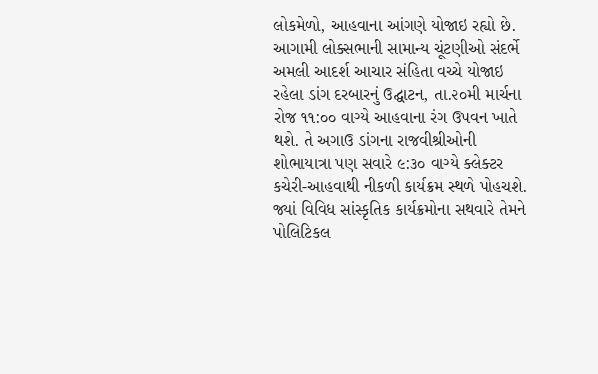લોકમેળો, આહવાના આંગણે યોજાઇ રહ્યો છે. આગામી લોક્સભાની સામાન્ય ચૂંટણીઓ સંદર્ભે અમલી આદર્શ આચાર સંહિતા વચ્ચે યોજાઇ રહેલા ડાંગ દરબારનું ઉદ્ઘાટન, તા.૨૦મી માર્ચના રોજ ૧૧:૦૦ વાગ્યે આહવાના રંગ ઉપવન ખાતે થશે. તે અગાઉ ડાંગના રાજવીશ્રીઓની શોભાયાત્રા પણ સવારે ૯:૩૦ વાગ્યે ક્લેક્ટર કચેરી-આહવાથી નીકળી કાર્યક્રમ સ્થળે પોહચશે. જ્યાં વિવિધ સાંસ્કૃતિક કાર્યક્રમોના સથવારે તેમને પોલિટિકલ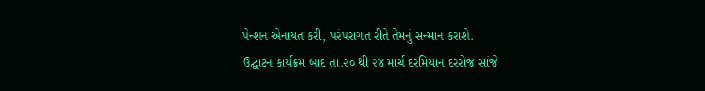પેન્શન એનાયત કરી, પરંપરાગત રીતે તેમનું સન્માન કરાશે.
ઉદ્ઘાટન કાર્યક્રમ બાદ તા.૨૦ થી ૨૪ માર્ચ દરમિયાન દરરોજ સાંજે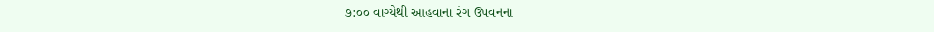૭:૦૦ વાગ્યેથી આહવાના રંગ ઉપવનના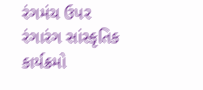રંગમંચ ઉપર રંગારંગ સાંસ્કૃતિક કાર્યક્રમો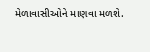મેળાવાસીઓને માણવા મળશે.